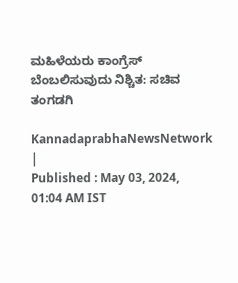ಮಹಿಳೆಯರು ಕಾಂಗ್ರೆಸ್ ಬೆಂಬಲಿಸುವುದು ನಿಶ್ಚಿತ: ಸಚಿವ ತಂಗಡಗಿ

KannadaprabhaNewsNetwork |
Published : May 03, 2024, 01:04 AM IST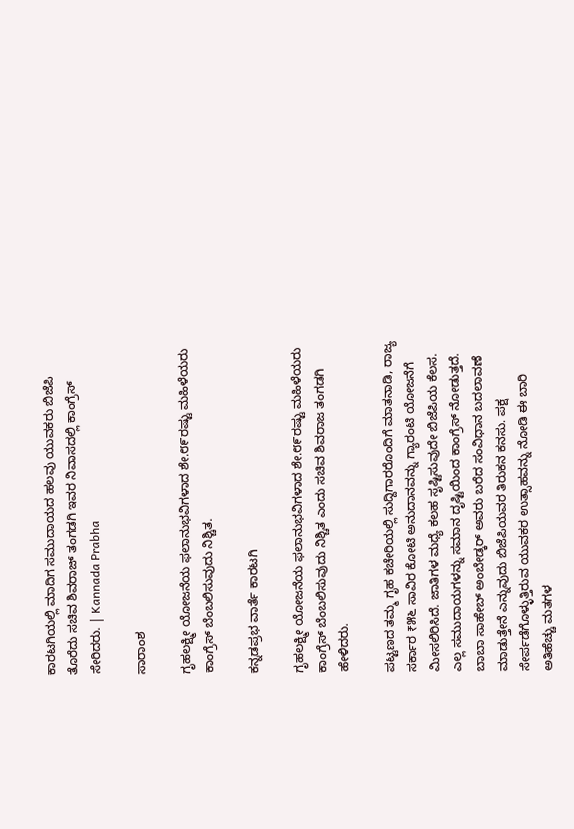ಕಾರಟಗಿಯಲ್ಲಿ ಮಾದಿಗ ಸಮುದಾಯದ ಹಲವು ಯುವಕರು ಬಿಜೆಪಿ ತೊರೆದು ಸಚಿವ ಶಿವರಾಜ್‌ ತಂಗಡಗಿ ಇವರ ನಿವಾಸದಲ್ಲಿ ಕಾಂಗ್ರೆಸ್‌ ಸೇರಿದರು. | Kannada Prabha

ಸಾರಾಂಶ

ಗೃಹಲಕ್ಷ್ಮೀ ಯೋಜನೆಯ ಫಲಾನುಭವಿಗಳಾದ ಶೇ.೮೯ರಷ್ಟು ಮಹಿಳೆಯರು ಕಾಂಗ್ರೆಸ್ ಬೆಂಬಲಿಸುವುದು ನಿಶ್ಚಿತ.

ಕನ್ನಡಪ್ರಭ ವಾರ್ತೆ ಕಾರಟಗಿ

ಗೃಹಲಕ್ಷ್ಮೀ ಯೋಜನೆಯ ಫಲಾನುಭವಿಗಳಾದ ಶೇ.೮೯ರಷ್ಟು ಮಹಿಳೆಯರು ಕಾಂಗ್ರೆಸ್ ಬೆಂಬಲಿಸುವುದು ನಿಶ್ಚಿತ ಎಂದು ಸಚಿವ ಶಿವರಾಜ ತಂಗಡಗಿ ಹೇಳಿದರು.

ಪಟ್ಟಣದ ತಮ್ಮ ಗೃಹ ಕಚೇರಿಯಲ್ಲಿ ಸುದ್ದಿಗಾರರೊಂದಿಗೆ ಮಾತನಾಡಿ, ರಾಜ್ಯ ಸರ್ಕಾರ ₹೫೬ ಸಾವಿರ ಕೋಟಿ ಅನುದಾನವನ್ನು ಗ್ಯಾರಂಟಿ ಯೋಜನೆಗೆ ಮೀಸಲಿರಿಸಿದೆ. ಜಾತಿಗಳ ಮಧ್ಯೆ ಕಲಹ ಸೃಷ್ಟಿಸುವುದೇ ಬಿಜೆಪಿಯ ಕೆಲಸ. ಎಲ್ಲ ಸಮುದಾಯಗಳನ್ನು ಸಮಾನ ದೃಷ್ಟಿಯಿಂದ ಕಾಂಗ್ರೆಸ್ ನೋಡುತ್ತದೆ. ಬಾಬಾ ಸಾಹೇಬ್ ಅಂಬೇಡ್ಕರ್ ಅವರು ಬರೆದ ಸಂವಿಧಾನ ಬದಲಾವಣೆ ಮಾಡುತ್ತೇನೆ ಎನ್ನುವುದು ಬಿಜೆಪಿಯವರ ತಿರುಕನ ಕನಸು. ಪಕ್ಷ ಸೇರ್ಪಡೆಗೊಳ್ಳುತ್ತಿರುವ ಯುವಕರ ಉತ್ಸಾಹವನ್ನು ನೋಡಿ ಈ ಬಾರಿ ಅತಿಹೆಚ್ಚು ಮತಗಳ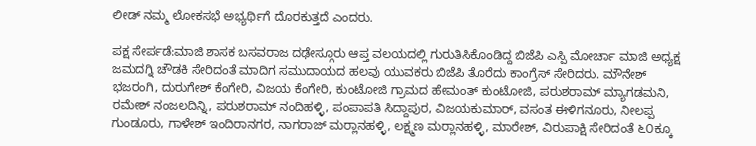ಲೀಡ್ ನಮ್ಮ ಲೋಕಸಭೆ ಅಭ್ಯರ್ಥಿಗೆ ದೊರಕುತ್ತದೆ ಎಂದರು.

ಪಕ್ಷ ಸೇರ್ಪಡೆ:ಮಾಜಿ ಶಾಸಕ ಬಸವರಾಜ ದಢೇಸ್ಗೂರು ಆಪ್ತ ವಲಯದಲ್ಲಿ ಗುರುತಿಸಿಕೊಂಡಿದ್ದ ಬಿಜೆಪಿ ಎಸ್ಪಿ ಮೋರ್ಚಾ ಮಾಜಿ ಅಧ್ಯಕ್ಷ ಜಮದಗ್ನಿ ಚೌಡಕಿ ಸೇರಿದಂತೆ ಮಾದಿಗ ಸಮುದಾಯದ ಹಲವು ಯುವಕರು ಬಿಜೆಪಿ ತೊರೆದು ಕಾಂಗ್ರೆಸ್ ಸೇರಿದರು. ಮೌನೇಶ್ ಭಜರಂಗಿ, ದುರುಗೇಶ್ ಕೆಂಗೇರಿ, ವಿಜಯ ಕೆಂಗೇರಿ, ಕುಂಟೋಜಿ ಗ್ರಾಮದ ಹೇಮಂತ್ ಕುಂಟೋಜಿ, ಪರುಶರಾಮ್ ಮ್ಯಾಗಡಮನಿ, ರಮೇಶ್ ನಂಜಲದಿನ್ನಿ, ಪರುಶರಾಮ್ ನಂದಿಹಳ್ಳಿ, ಪಂಪಾಪತಿ ಸಿದ್ದಾಪುರ, ವಿಜಯಕುಮಾರ್, ವಸಂತ ಈಳಿಗನೂರು, ನೀಲಪ್ಪ ಗುಂಡೂರು, ಗಾಳೇಶ್ ಇಂದಿರಾನಗರ, ನಾಗರಾಜ್ ಮರ್‍ಲಾನಹಳ್ಳಿ, ಲಕ್ಷ್ಮಣ ಮರ್‍ಲಾನಹಳ್ಳಿ, ಮಾರೇಶ್, ವಿರುಪಾಕ್ಷಿ ಸೇರಿದಂತೆ ೬೦ಕ್ಕೂ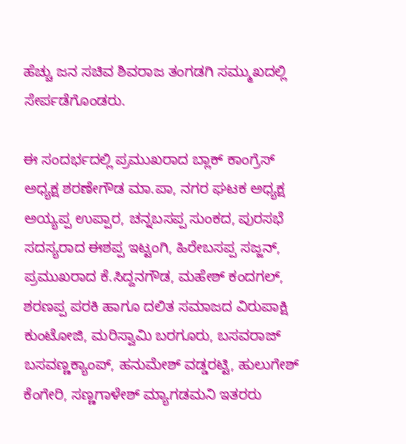ಹೆಚ್ಚು ಜನ ಸಚಿವ ಶಿವರಾಜ ತಂಗಡಗಿ ಸಮ್ಮುಖದಲ್ಲಿ ಸೇರ್ಪಡೆಗೊಂಡರು.

ಈ ಸಂದರ್ಭದಲ್ಲಿ ಪ್ರಮುಖರಾದ ಬ್ಲಾಕ್ ಕಾಂಗ್ರೆಸ್ ಅಧ್ಯಕ್ಷ ಶರಣೇಗೌಡ ಮಾ.ಪಾ, ನಗರ ಘಟಕ ಅಧ್ಯಕ್ಷ ಅಯ್ಯಪ್ಪ ಉಪ್ಪಾರ, ಚನ್ನಬಸಪ್ಪ ಸುಂಕದ, ಪುರಸಭೆ ಸದಸ್ಯರಾದ ಈಶಪ್ಪ ಇಟ್ಟಂಗಿ, ಹಿರೇಬಸಪ್ಪ ಸಜ್ಜನ್, ಪ್ರಮುಖರಾದ ಕೆ.ಸಿದ್ದನಗೌಡ, ಮಹೇಶ್ ಕಂದಗಲ್, ಶರಣಪ್ಪ ಪರಕಿ ಹಾಗೂ ದಲಿತ ಸಮಾಜದ ವಿರುಪಾಕ್ಷಿ ಕುಂಟೋಜಿ, ಮರಿಸ್ವಾಮಿ ಬರಗೂರು, ಬಸವರಾಜ್ ಬಸವಣ್ಣಕ್ಯಾಂಪ್, ಹನುಮೇಶ್ ವಡ್ಡರಟ್ಟಿ, ಹುಲುಗೇಶ್ ಕೆಂಗೇರಿ, ಸಣ್ಣಗಾಳೇಶ್ ಮ್ಯಾಗಡಮನಿ ಇತರರು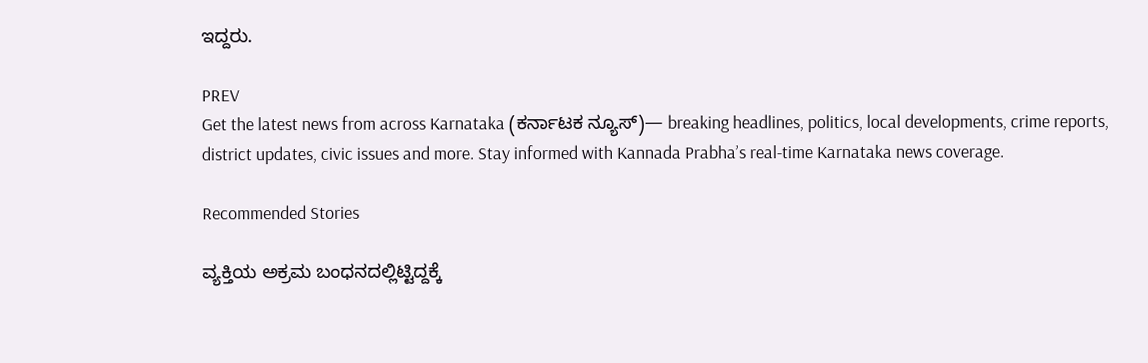ಇದ್ದರು.

PREV
Get the latest news from across Karnataka (ಕರ್ನಾಟಕ ನ್ಯೂಸ್)— breaking headlines, politics, local developments, crime reports, district updates, civic issues and more. Stay informed with Kannada Prabha’s real‑time Karnataka news coverage.

Recommended Stories

ವ್ಯಕ್ತಿಯ ಅಕ್ರಮ ಬಂಧನದಲ್ಲಿಟ್ಟಿದ್ದಕ್ಕೆ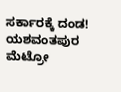ಸರ್ಕಾರಕ್ಕೆ ದಂಡ!
ಯಶವಂತಪುರ ಮೆಟ್ರೋ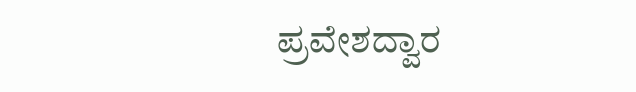ಪ್ರವೇಶದ್ವಾರ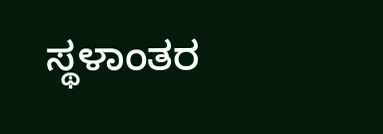ಸ್ಥಳಾಂತರ